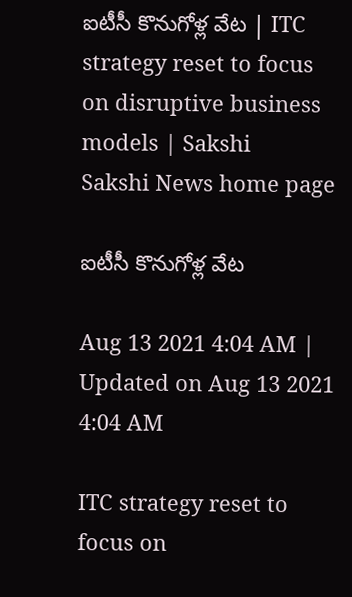ఐటీసీ కొనుగోళ్ల వేట | ITC strategy reset to focus on disruptive business models | Sakshi
Sakshi News home page

ఐటీసీ కొనుగోళ్ల వేట

Aug 13 2021 4:04 AM | Updated on Aug 13 2021 4:04 AM

ITC strategy reset to focus on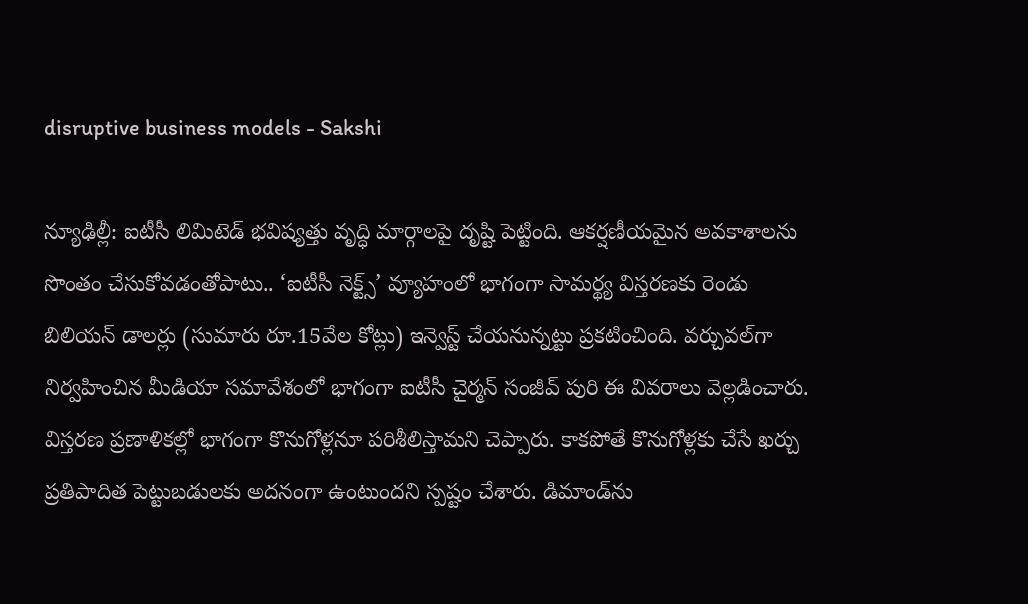disruptive business models - Sakshi

న్యూఢిల్లీ: ఐటీసీ లిమిటెడ్‌ భవిష్యత్తు వృద్ధి మార్గాలపై దృష్టి పెట్టింది. ఆకర్షణీయమైన అవకాశాలను సొంతం చేసుకోవడంతోపాటు.. ‘ఐటీసీ నెక్ట్స్‌’ వ్యూహంలో భాగంగా సామర్థ్య విస్తరణకు రెండు బిలియన్‌ డాలర్లు (సుమారు రూ.15వేల కోట్లు) ఇన్వెస్ట్‌ చేయనున్నట్టు ప్రకటించింది. వర్చువల్‌గా నిర్వహించిన మీడియా సమావేశంలో భాగంగా ఐటీసీ చైర్మన్‌ సంజీవ్‌ పురి ఈ వివరాలు వెల్లడించారు. విస్తరణ ప్రణాళికల్లో భాగంగా కొనుగోళ్లనూ పరిశీలిస్తామని చెప్పారు. కాకపోతే కొనుగోళ్లకు చేసే ఖర్చు ప్రతిపాదిత పెట్టుబడులకు అదనంగా ఉంటుందని స్పష్టం చేశారు. డిమాండ్‌ను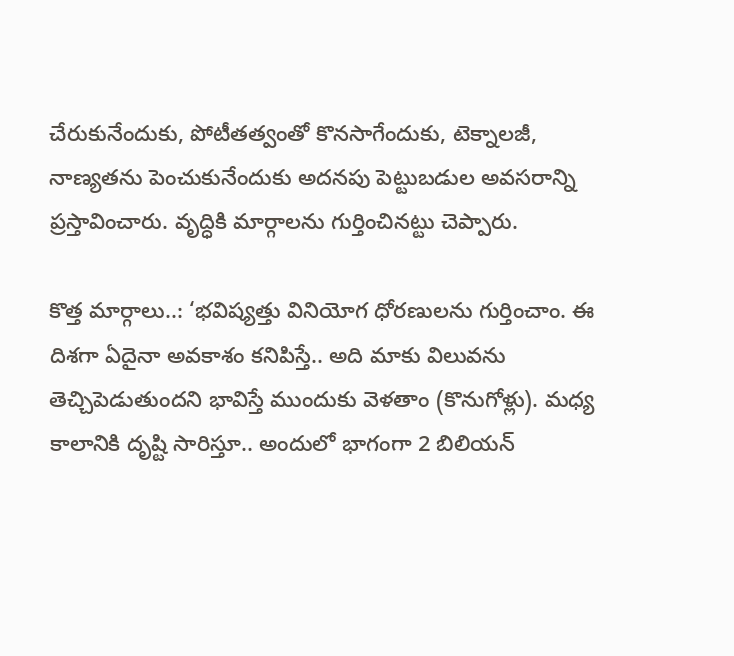చేరుకునేందుకు, పోటీతత్వంతో కొనసాగేందుకు, టెక్నాలజీ, నాణ్యతను పెంచుకునేందుకు అదనపు పెట్టుబడుల అవసరాన్ని ప్రస్తావించారు. వృద్ధికి మార్గాలను గుర్తించినట్టు చెప్పారు.

కొత్త మార్గాలు..: ‘భవిష్యత్తు వినియోగ ధోరణులను గుర్తించాం. ఈ దిశగా ఏదైనా అవకాశం కనిపిస్తే.. అది మాకు విలువను తెచ్చిపెడుతుందని భావిస్తే ముందుకు వెళతాం (కొనుగోళ్లు). మధ్య కాలానికి దృష్టి సారిస్తూ.. అందులో భాగంగా 2 బిలియన్‌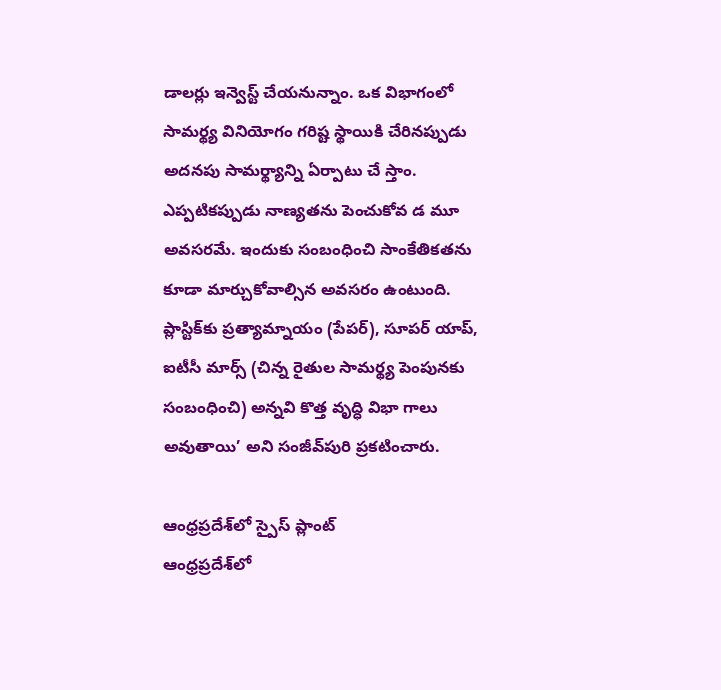డాలర్లు ఇన్వెస్ట్‌ చేయనున్నాం. ఒక విభాగంలో సామర్థ్య వినియోగం గరిష్ట స్థాయికి చేరినప్పుడు అదనపు సామర్థ్యాన్ని ఏర్పాటు చే స్తాం. ఎప్పటికప్పుడు నాణ్యతను పెంచుకోవ డ మూ అవసరమే. ఇందుకు సంబంధించి సాంకేతికతను కూడా మార్చుకోవాల్సిన అవసరం ఉంటుంది. ప్లాస్టిక్‌కు ప్రత్యామ్నాయం (పేపర్‌), సూపర్‌ యాప్, ఐటీసీ మార్స్‌ (చిన్న రైతుల సామర్థ్య పెంపునకు సంబంధించి) అన్నవి కొత్త వృద్ధి విభా గాలు అవుతాయి’ అని సంజీవ్‌పురి ప్రకటించారు.

ఆంధ్రప్రదేశ్‌లో స్పైస్‌ ప్లాంట్‌
ఆంధ్రప్రదేశ్‌లో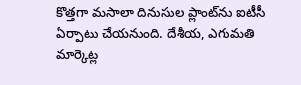కొత్తగా మసాలా దినుసుల ప్లాంట్‌ను ఐటీసీ ఏర్పాటు చేయనుంది. దేశీయ, ఎగుమతి మార్కెట్ల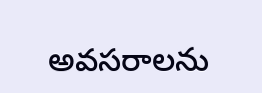అవసరాలను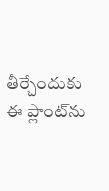తీర్చేందుకు ఈ ప్లాంట్‌ను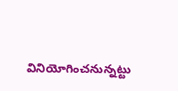వినియోగించనున్నట్టు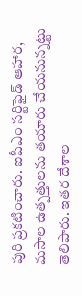పురి ప్రకటించారు. ఐపీఎం సర్టిఫైడ్‌ ఆహార, మసాల ఉత్పత్తులను తయారు చేయనున్నట్టు తెలిపారు. ఇతర దేశాల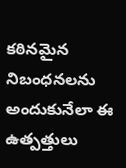కఠినమైన నిబంధనలను అందుకునేలా ఈ ఉత్పత్తులు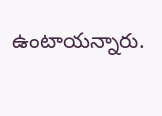ఉంటాయన్నారు.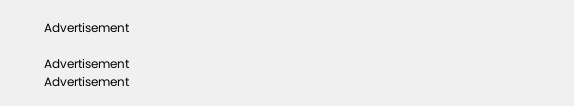Advertisement

Advertisement
Advertisement